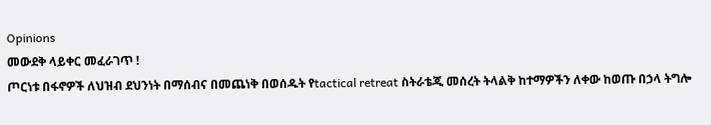Opinions
መውደቅ ላይቀር መፈራገጥ !
ጦርነቱ በፋኖዎች ለህዝብ ደህንነት በማሰብና በመጨነቅ በወሰዱት የtactical retreat ስትራቴጂ መሰረት ትላልቅ ከተማዎችን ለቀው ከወጡ በኃላ ትግሎ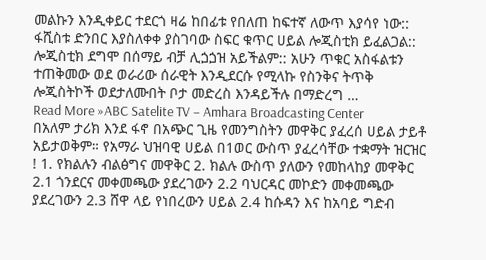መልኩን እንዲቀይር ተደርጎ ዛሬ ከበፊቱ የበለጠ ከፍተኛ ለውጥ እያሳየ ነው:: ፋሺስቱ ድንበር እያስለቀቀ ያስገባው ስፍር ቁጥር ሀይል ሎጂስቲክ ይፈልጋል:: ሎጂስቲክ ደግሞ በሰማይ ብቻ ሊጏጏዝ አይችልም:: አሁን ጥቁር አስፋልቱን ተጠቅመው ወደ ወራሪው ሰራዊት እንዲደርሱ የሚላኩ የስንቅና ትጥቅ ሎጂስትኮች ወደታለሙበት ቦታ መድረስ እንዳይችሉ በማድረግ …
Read More »ABC Satelite TV – Amhara Broadcasting Center
በአለም ታሪክ እንደ ፋኖ በአጭር ጊዜ የመንግስትን መዋቅር ያፈረሰ ሀይል ታይቶ አይታወቅም። የአማራ ህዝባዊ ሀይል በ1ወር ውስጥ ያፈረሳቸው ተቋማት ዝርዝር ! 1. የክልሉን ብልፅግና መዋቅር 2. ክልሉ ውስጥ ያለውን የመከላከያ መዋቅር 2.1 ጎንደርና መቀመጫው ያደረገውን 2.2 ባህርዳር መኮድን መቀመጫው ያደረገውን 2.3 ሸዋ ላይ የነበረውን ሀይል 2.4 ከሱዳን እና ከአባይ ግድብ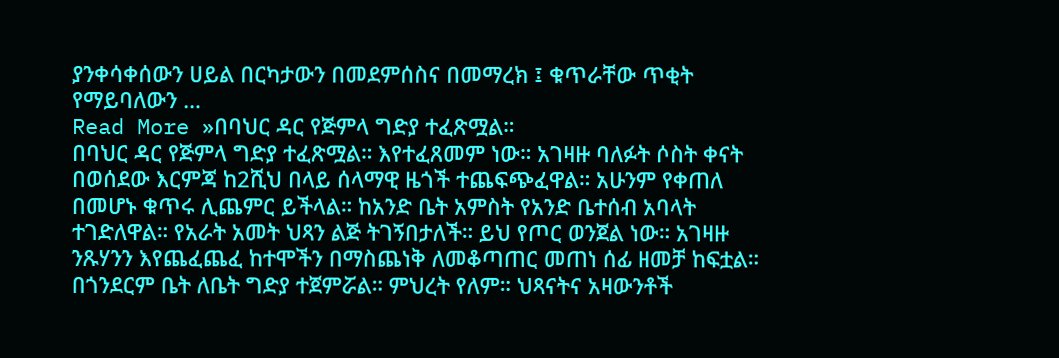ያንቀሳቀሰውን ሀይል በርካታውን በመደምሰስና በመማረክ ፤ ቁጥራቸው ጥቂት የማይባለውን …
Read More »በባህር ዳር የጅምላ ግድያ ተፈጽሟል።
በባህር ዳር የጅምላ ግድያ ተፈጽሟል። እየተፈጸመም ነው። አገዛዙ ባለፉት ሶስት ቀናት በወሰደው እርምጃ ከ2ሺህ በላይ ሰላማዊ ዜጎች ተጨፍጭፈዋል። አሁንም የቀጠለ በመሆኑ ቁጥሩ ሊጨምር ይችላል። ከአንድ ቤት አምስት የአንድ ቤተሰብ አባላት ተገድለዋል። የአራት አመት ህጻን ልጅ ትገኝበታለች። ይህ የጦር ወንጀል ነው። አገዛዙ ንጹሃንን እየጨፈጨፈ ከተሞችን በማስጨነቅ ለመቆጣጠር መጠነ ሰፊ ዘመቻ ከፍቷል። በጎንደርም ቤት ለቤት ግድያ ተጀምሯል። ምህረት የለም። ህጻናትና አዛውንቶች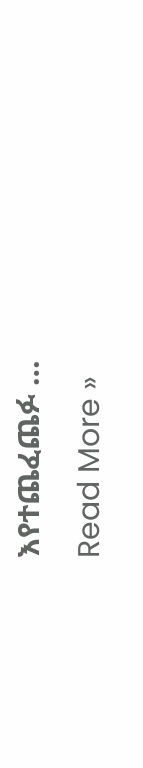እየተጨፈጨፉ …
Read More »